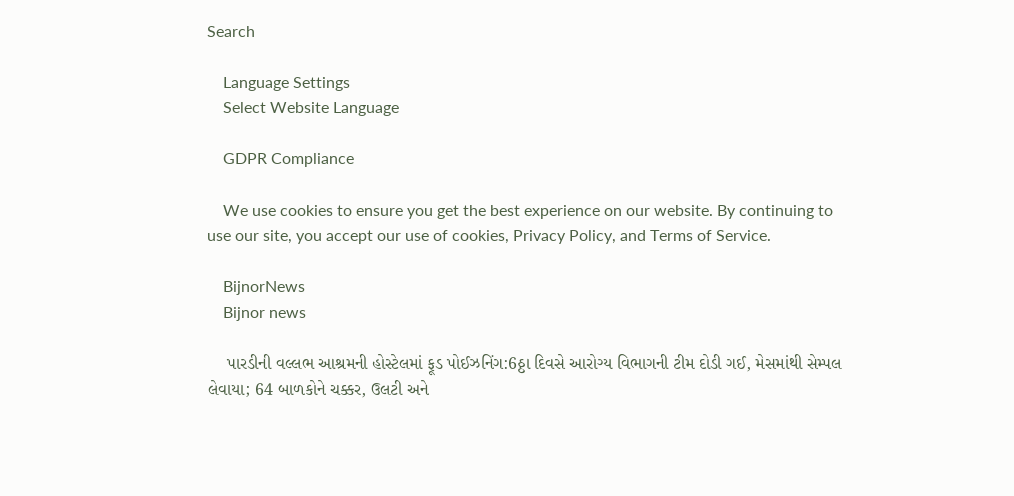Search

    Language Settings
    Select Website Language

    GDPR Compliance

    We use cookies to ensure you get the best experience on our website. By continuing to use our site, you accept our use of cookies, Privacy Policy, and Terms of Service.

    BijnorNews
    Bijnor news

    પારડીની વલ્લભ આશ્રમની હોસ્ટેલમાં ફૂડ પોઈઝનિંગ:6ઠ્ઠા દિવસે આરોગ્ય વિભાગની ટીમ દોડી ગઈ, મેસમાંથી સેમ્પલ લેવાયા; 64 બાળકોને ચક્કર, ઉલટી અને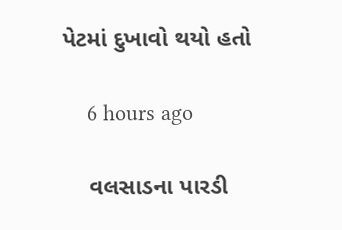પેટમાં દુખાવો થયો હતો

    6 hours ago

    વલસાડના પારડી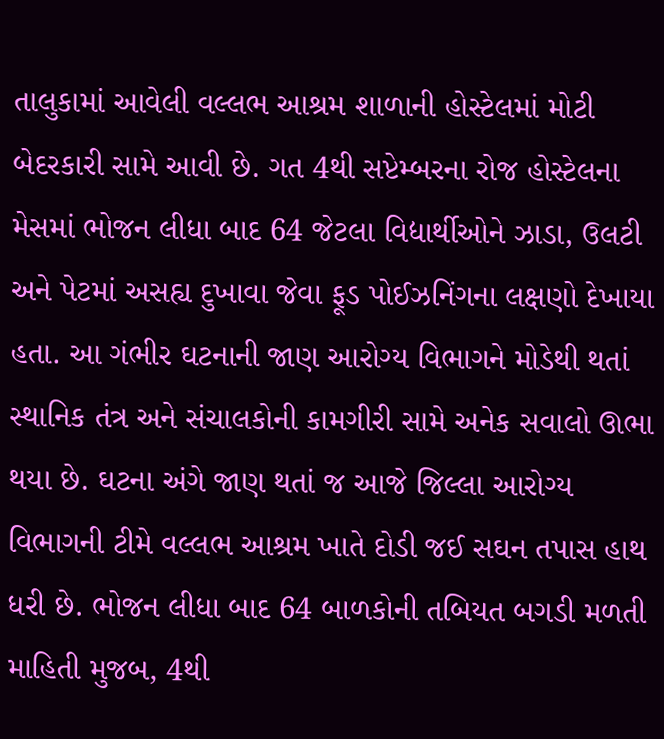તાલુકામાં આવેલી વલ્લભ આશ્રમ શાળાની હોસ્ટેલમાં મોટી બેદરકારી સામે આવી છે. ગત 4થી સપ્ટેમ્બરના રોજ હોસ્ટેલના મેસમાં ભોજન લીધા બાદ 64 જેટલા વિદ્યાર્થીઓને ઝાડા, ઉલટી અને પેટમાં અસહ્ય દુખાવા જેવા ફૂડ પોઈઝનિંગના લક્ષણો દેખાયા હતા. આ ગંભીર ઘટનાની જાણ આરોગ્ય વિભાગને મોડેથી થતાં સ્થાનિક તંત્ર અને સંચાલકોની કામગીરી સામે અનેક સવાલો ઊભા થયા છે. ઘટના અંગે જાણ થતાં જ આજે જિલ્લા આરોગ્ય વિભાગની ટીમે વલ્લભ આશ્રમ ખાતે દોડી જઈ સઘન તપાસ હાથ ધરી છે. ભોજન લીધા બાદ 64 બાળકોની તબિયત બગડી મળતી માહિતી મુજબ, 4થી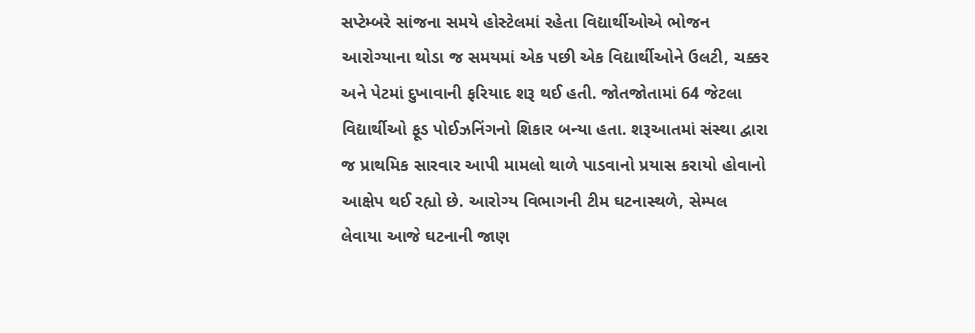સપ્ટેમ્બરે સાંજના સમયે હોસ્ટેલમાં રહેતા વિદ્યાર્થીઓએ ભોજન આરોગ્યાના થોડા જ સમયમાં એક પછી એક વિદ્યાર્થીઓને ઉલટી, ચક્કર અને પેટમાં દુખાવાની ફરિયાદ શરૂ થઈ હતી. જોતજોતામાં 64 જેટલા વિદ્યાર્થીઓ ફૂડ પોઈઝનિંગનો શિકાર બન્યા હતા. શરૂઆતમાં સંસ્થા દ્વારા જ પ્રાથમિક સારવાર આપી મામલો થાળે પાડવાનો પ્રયાસ કરાયો હોવાનો આક્ષેપ થઈ રહ્યો છે. આરોગ્ય વિભાગની ટીમ ઘટનાસ્થળે, સેમ્પલ લેવાયા આજે ઘટનાની જાણ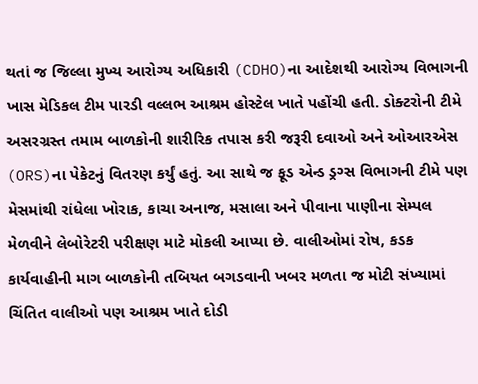થતાં જ જિલ્લા મુખ્ય આરોગ્ય અધિકારી (CDHO)ના આદેશથી આરોગ્ય વિભાગની ખાસ મેડિકલ ટીમ પારડી વલ્લભ આશ્રમ હોસ્ટેલ ખાતે પહોંચી હતી. ડોક્ટરોની ટીમે અસરગ્રસ્ત તમામ બાળકોની શારીરિક તપાસ કરી જરૂરી દવાઓ અને ઓઆરએસ (ORS)ના પેકેટનું વિતરણ કર્યું હતું. આ સાથે જ ફૂડ એન્ડ ડ્રગ્સ વિભાગની ટીમે પણ મેસમાંથી રાંધેલા ખોરાક, કાચા અનાજ, મસાલા અને પીવાના પાણીના સેમ્પલ મેળવીને લેબોરેટરી પરીક્ષણ માટે મોકલી આપ્યા છે. વાલીઓમાં રોષ, કડક કાર્યવાહીની માગ બાળકોની તબિયત બગડવાની ખબર મળતા જ મોટી સંખ્યામાં ચિંતિત વાલીઓ પણ આશ્રમ ખાતે દોડી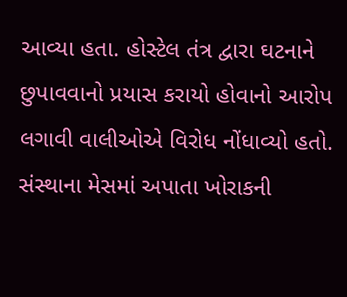આવ્યા હતા. હોસ્ટેલ તંત્ર દ્વારા ઘટનાને છુપાવવાનો પ્રયાસ કરાયો હોવાનો આરોપ લગાવી વાલીઓએ વિરોધ નોંધાવ્યો હતો. સંસ્થાના મેસમાં અપાતા ખોરાકની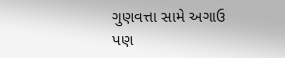ગુણવત્તા સામે અગાઉ પણ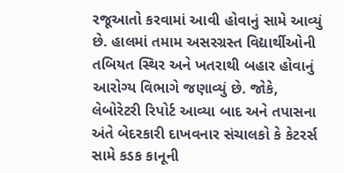રજૂઆતો કરવામાં આવી હોવાનું સામે આવ્યું છે. હાલમાં તમામ અસરગ્રસ્ત વિદ્યાર્થીઓની તબિયત સ્થિર અને ખતરાથી બહાર હોવાનું આરોગ્ય વિભાગે જણાવ્યું છે. જોકે, લેબોરેટરી રિપોર્ટ આવ્યા બાદ અને તપાસના અંતે બેદરકારી દાખવનાર સંચાલકો કે કેટરર્સ સામે કડક કાનૂની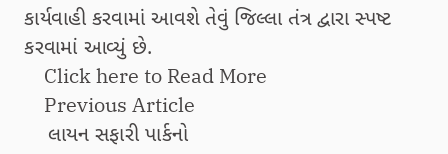કાર્યવાહી કરવામાં આવશે તેવું જિલ્લા તંત્ર દ્વારા સ્પષ્ટ કરવામાં આવ્યું છે.
    Click here to Read More
    Previous Article
    લાયન સફારી પાર્કનો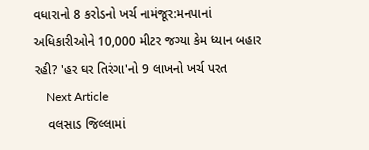વધારાનો 8 કરોડનો ખર્ચ નામંજૂર:મનપાનાં અધિકારીઓને 10,000 મીટર જગ્યા કેમ ધ્યાન બહાર રહી? 'હર ઘર તિરંગા'નો 9 લાખનો ખર્ચ પરત
    Next Article
    વલસાડ જિલ્લામાં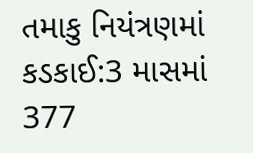તમાકુ નિયંત્રણમાં કડકાઈ:3 માસમાં 377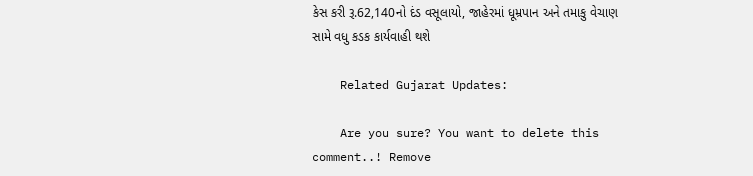કેસ કરી રૂ.62,140નો દંડ વસૂલાયો, જાહેરમાં ધૂમ્રપાન અને તમાકુ વેચાણ સામે વધુ કડક કાર્યવાહી થશે

    Related Gujarat Updates:

    Are you sure? You want to delete this comment..! Remove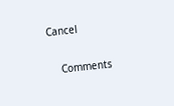Cancel

    Comments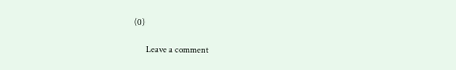(0)

      Leave a comment